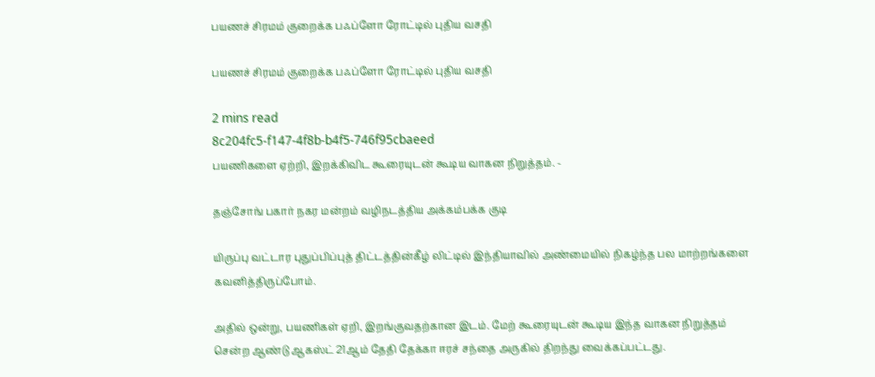பயணச் சிரமம் குறைக்க பஃப்ளோ ரோட்டில் புதிய வசதி

பயணச் சிரமம் குறைக்க பஃப்ளோ ரோட்டில் புதிய வசதி

2 mins read
8c204fc5-f147-4f8b-b4f5-746f95cbaeed
பயணிகளை ஏற்றி, இறக்கிவிட கூரையுடன் கூடிய வாகன நிறுத்தம். -

தஞ்சோங் பகார் நகர மன்றம் வழிநடத்திய அக்கம்பக்க குடி

யிருப்பு வட்டார புதுப்பிப்புத் திட்டத்தின்கீழ் லிட்டில் இந்தியாவில் அண்மையில் நிகழ்ந்த பல மாற்றங்களை கவனித்திருப்போம்.

அதில் ஒன்று, பயணிகள் ஏறி, இறங்குவதற்கான இடம். மேற் கூரையுடன் கூடிய இந்த வாகன நிறுத்தம் சென்ற ஆண்டு ஆகஸ்ட் 21ஆம் தேதி தேக்கா ஈரச் சந்தை அருகில் திறந்து வைக்கப்பட்டது.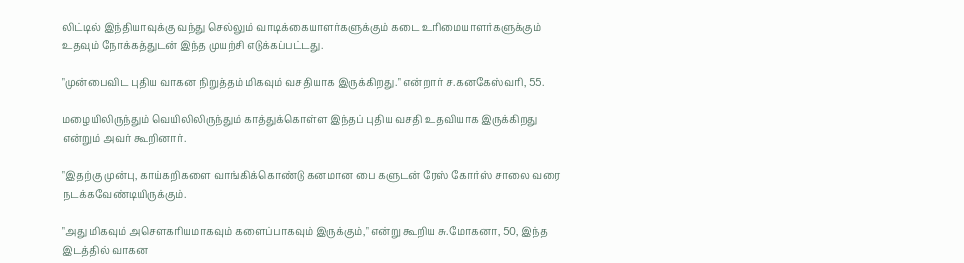லிட்டில் இந்தியாவுக்கு வந்து செல்லும் வாடிக்கையாளர்களுக்கும் கடை உரிமையாளர்களுக்கும் உதவும் நோக்கத்துடன் இந்த முயற்சி எடுக்கப்பட்டது.

"முன்பைவிட புதிய வாகன நிறுத்தம் மிகவும் வசதியாக இருக்கிறது." என்றார் ச.கனகேஸ்வரி, 55.

மழையிலிருந்தும் வெயிலிலிருந்தும் காத்துக்கொள்ள இந்தப் புதிய வசதி உதவியாக இருக்கிறது என்றும் அவர் கூறினார்.

"இதற்கு முன்பு, காய்கறிகளை வாங்கிக்கொண்டு கனமான பை களுடன் ரேஸ் கோர்ஸ் சாலை வரை நடக்கவேண்டியிருக்கும்.

"அது மிகவும் அசௌகரியமாகவும் களைப்பாகவும் இருக்கும்," என்று கூறிய சு.மோகனா, 50, இந்த இடத்தில் வாகன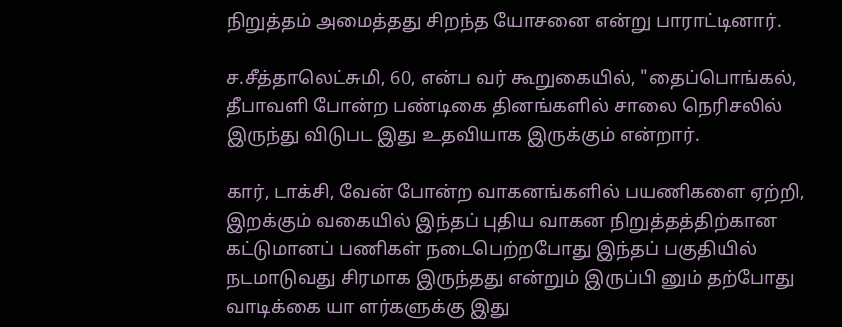நிறுத்தம் அமைத்தது சிறந்த யோசனை என்று பாராட்டினார்.

ச.சீத்தாலெட்சுமி, 60, என்ப வர் கூறுகையில், "தைப்பொங்கல், தீபாவளி போன்ற பண்டிகை தினங்களில் சாலை நெரிசலில் இருந்து விடுபட இது உதவியாக இருக்கும் என்றார்.

கார், டாக்சி, வேன் போன்ற வாகனங்களில் பயணிகளை ஏற்றி, இறக்கும் வகையில் இந்தப் புதிய வாகன நிறுத்தத்திற்கான கட்டுமானப் பணிகள் நடைபெற்றபோது இந்தப் பகுதியில் நடமாடுவது சிரமாக இருந்தது என்றும் இருப்பி னும் தற்போது வாடிக்கை யா ளர்களுக்கு இது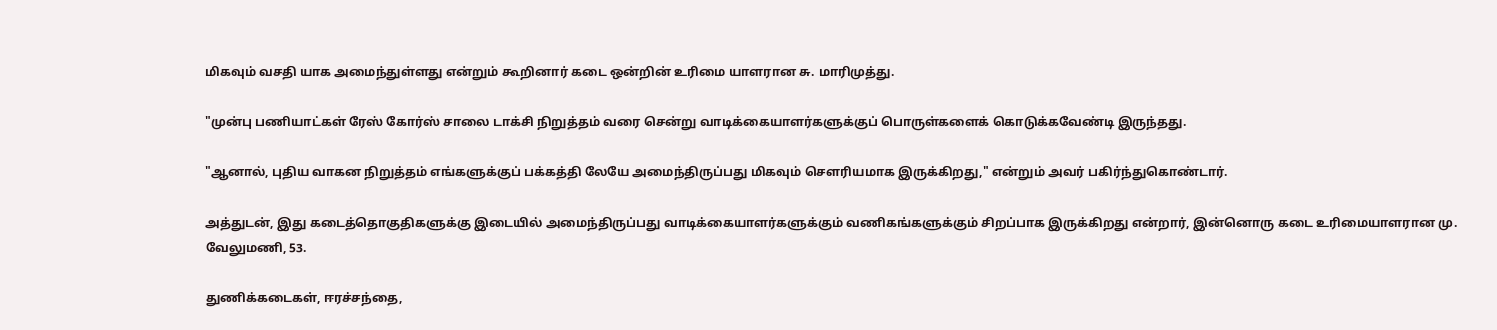மிகவும் வசதி யாக அமைந்துள்ளது என்றும் கூறினார் கடை ஒன்றின் உரிமை யாளரான சு. மாரிமுத்து.

"முன்பு பணியாட்கள் ரேஸ் கோர்ஸ் சாலை டாக்சி நிறுத்தம் வரை சென்று வாடிக்கையாளர்களுக்குப் பொருள்களைக் கொடுக்கவேண்டி இருந்தது.

"ஆனால், புதிய வாகன நிறுத்தம் எங்களுக்குப் பக்கத்தி லேயே அமைந்திருப்பது மிகவும் சௌரியமாக இருக்கிறது," என்றும் அவர் பகிர்ந்துகொண்டார்.

அத்துடன், இது கடைத்தொகுதிகளுக்கு இடையில் அமைந்திருப்பது வாடிக்கையாளர்களுக்கும் வணிகங்களுக்கும் சிறப்பாக இருக்கிறது என்றார், இன்னொரு கடை உரிமையாளரான மு. வேலுமணி, 53.

துணிக்கடைகள், ஈரச்சந்தை,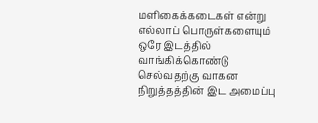மளிகைக்கடைகள் என்று எல்லாப் பொருள்களையும் ஒரே இடத்தில் வாங்கிக்கொண்டு செல்வதற்கு வாகன நிறுத்தத்தின் இட அமைப்பு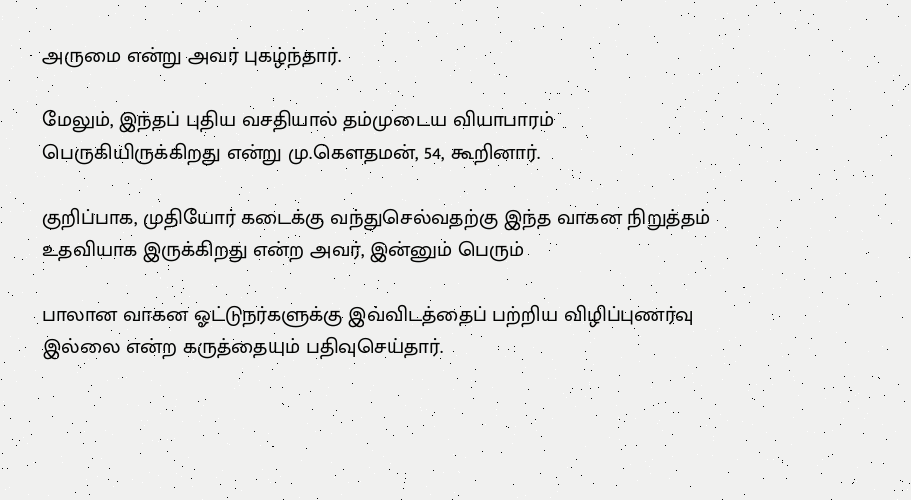அருமை என்று அவர் புகழ்ந்தார்.

மேலும், இந்தப் புதிய வசதியால் தம்முடைய வியாபாரம் பெருகியிருக்கிறது என்று மு.கௌதமன், 54, கூறினார்.

குறிப்பாக, முதியோர் கடைக்கு வந்துசெல்வதற்கு இந்த வாகன நிறுத்தம் உதவியாக இருக்கிறது என்ற அவர், இன்னும் பெரும்

பாலான வாகன ஓட்டுநர்களுக்கு இவ்விடத்தைப் பற்றிய விழிப்புணர்வு இல்லை என்ற கருத்தையும் பதிவுசெய்தார்.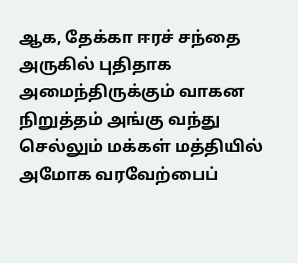ஆக, தேக்கா ஈரச் சந்தை அருகில் புதிதாக அமைந்திருக்கும் வாகன நிறுத்தம் அங்கு வந்து செல்லும் மக்கள் மத்தியில் அமோக வரவேற்பைப்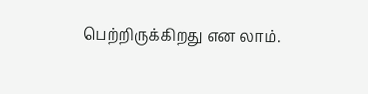பெற்றிருக்கிறது என லாம்.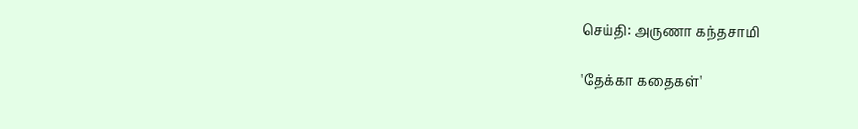செய்தி: அருணா கந்தசாமி

'தேக்கா கதைகள்'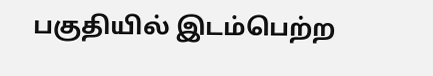பகுதியில் இடம்பெற்ற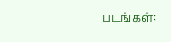படங்கள்: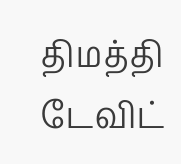திமத்தி டேவிட்